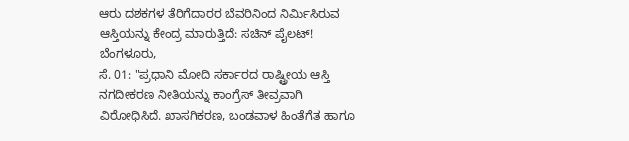ಆರು ದಶಕಗಳ ತೆರಿಗೆದಾರರ ಬೆವರಿನಿಂದ ನಿರ್ಮಿಸಿರುವ ಆಸ್ತಿಯನ್ನು ಕೇಂದ್ರ ಮಾರುತ್ತಿದೆ: ಸಚಿನ್ ಪೈಲಟ್!
ಬೆಂಗಳೂರು,
ಸೆ. 01: "ಪ್ರಧಾನಿ ಮೋದಿ ಸರ್ಕಾರದ ರಾಷ್ಟ್ರೀಯ ಆಸ್ತಿ ನಗದೀಕರಣ ನೀತಿಯನ್ನು ಕಾಂಗ್ರೆಸ್ ತೀವ್ರವಾಗಿ ವಿರೋಧಿಸಿದೆ. ಖಾಸಗಿಕರಣ, ಬಂಡವಾಳ ಹಿಂತೆಗೆತ ಹಾಗೂ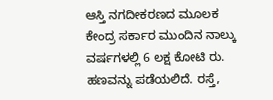ಆಸ್ತಿ ನಗದೀಕರಣದ ಮೂಲಕ ಕೇಂದ್ರ ಸರ್ಕಾರ ಮುಂದಿನ ನಾಲ್ಕು ವರ್ಷಗಳಲ್ಲಿ 6 ಲಕ್ಷ ಕೋಟಿ ರು. ಹಣವನ್ನು ಪಡೆಯಲಿದೆ. ರಸ್ತೆ,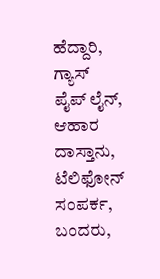ಹೆದ್ದಾರಿ, ಗ್ಯಾಸ್ ಪೈಪ್ ಲೈನ್, ಆಹಾರ ದಾಸ್ತಾನು, ಟೆಲಿಫೋನ್ ಸಂಪರ್ಕ, ಬಂದರು,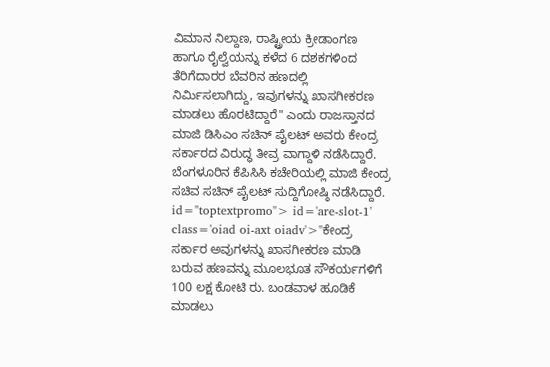ವಿಮಾನ ನಿಲ್ದಾಣ, ರಾಷ್ಟ್ರೀಯ ಕ್ರೀಡಾಂಗಣ ಹಾಗೂ ರೈಲ್ವೆಯನ್ನು ಕಳೆದ 6 ದಶಕಗಳಿಂದ ತೆರಿಗೆದಾರರ ಬೆವರಿನ ಹಣದಲ್ಲಿ ನಿರ್ಮಿಸಲಾಗಿದ್ದು, ಇವುಗಳನ್ನು ಖಾಸಗೀಕರಣ ಮಾಡಲು ಹೊರಟಿದ್ದಾರೆ" ಎಂದು ರಾಜಸ್ತಾನದ ಮಾಜಿ ಡಿಸಿಎಂ ಸಚಿನ್ ಪೈಲಟ್ ಅವರು ಕೇಂದ್ರ ಸರ್ಕಾರದ ವಿರುದ್ಧ ತೀವ್ರ ವಾಗ್ದಾಳಿ ನಡೆಸಿದ್ದಾರೆ. ಬೆಂಗಳೂರಿನ ಕೆಪಿಸಿಸಿ ಕಚೇರಿಯಲ್ಲಿ ಮಾಜಿ ಕೇಂದ್ರ ಸಚಿವ ಸಚಿನ್ ಪೈಲಟ್ ಸುದ್ದಿಗೋಷ್ಠಿ ನಡೆಸಿದ್ದಾರೆ. id="toptextpromo"> id='are-slot-1' class='oiad oi-axt oiadv'>"ಕೇಂದ್ರ
ಸರ್ಕಾರ ಅವುಗಳನ್ನು ಖಾಸಗೀಕರಣ ಮಾಡಿ ಬರುವ ಹಣವನ್ನು ಮೂಲಭೂತ ಸೌಕರ್ಯಗಳಿಗೆ 100 ಲಕ್ಷ ಕೋಟಿ ರು. ಬಂಡವಾಳ ಹೂಡಿಕೆ ಮಾಡಲು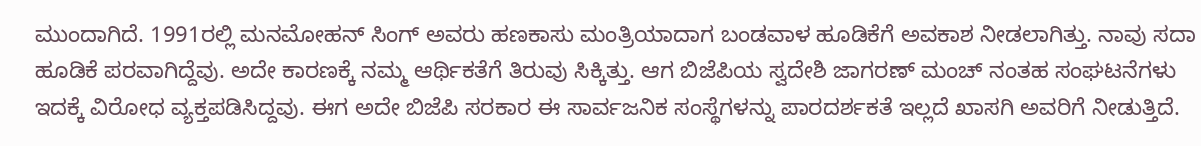ಮುಂದಾಗಿದೆ. 1991ರಲ್ಲಿ ಮನಮೋಹನ್ ಸಿಂಗ್ ಅವರು ಹಣಕಾಸು ಮಂತ್ರಿಯಾದಾಗ ಬಂಡವಾಳ ಹೂಡಿಕೆಗೆ ಅವಕಾಶ ನೀಡಲಾಗಿತ್ತು. ನಾವು ಸದಾ ಹೂಡಿಕೆ ಪರವಾಗಿದ್ದೆವು. ಅದೇ ಕಾರಣಕ್ಕೆ ನಮ್ಮ ಆರ್ಥಿಕತೆಗೆ ತಿರುವು ಸಿಕ್ಕಿತ್ತು. ಆಗ ಬಿಜೆಪಿಯ ಸ್ವದೇಶಿ ಜಾಗರಣ್ ಮಂಚ್ ನಂತಹ ಸಂಘಟನೆಗಳು ಇದಕ್ಕೆ ವಿರೋಧ ವ್ಯಕ್ತಪಡಿಸಿದ್ದವು. ಈಗ ಅದೇ ಬಿಜೆಪಿ ಸರಕಾರ ಈ ಸಾರ್ವಜನಿಕ ಸಂಸ್ಥೆಗಳನ್ನು ಪಾರದರ್ಶಕತೆ ಇಲ್ಲದೆ ಖಾಸಗಿ ಅವರಿಗೆ ನೀಡುತ್ತಿದೆ.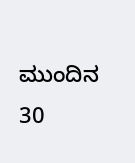ಮುಂದಿನ 30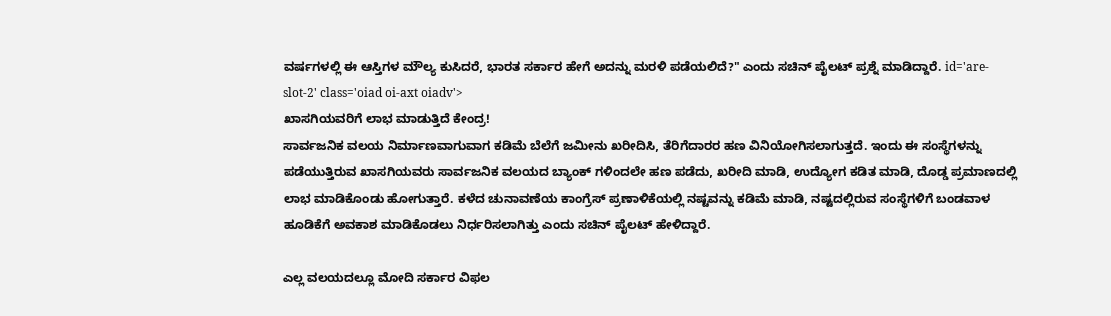ವರ್ಷಗಳಲ್ಲಿ ಈ ಆಸ್ತಿಗಳ ಮೌಲ್ಯ ಕುಸಿದರೆ, ಭಾರತ ಸರ್ಕಾರ ಹೇಗೆ ಅದನ್ನು ಮರಳಿ ಪಡೆಯಲಿದೆ?" ಎಂದು ಸಚಿನ್ ಪೈಲಟ್ ಪ್ರಶ್ನೆ ಮಾಡಿದ್ದಾರೆ. id='are-slot-2' class='oiad oi-axt oiadv'>
ಖಾಸಗಿಯವರಿಗೆ ಲಾಭ ಮಾಡುತ್ತಿದೆ ಕೇಂದ್ರ!
ಸಾರ್ವಜನಿಕ ವಲಯ ನಿರ್ಮಾಣವಾಗುವಾಗ ಕಡಿಮೆ ಬೆಲೆಗೆ ಜಮೀನು ಖರೀದಿಸಿ, ತೆರಿಗೆದಾರರ ಹಣ ವಿನಿಯೋಗಿಸಲಾಗುತ್ತದೆ. ಇಂದು ಈ ಸಂಸ್ಥೆಗಳನ್ನು ಪಡೆಯುತ್ತಿರುವ ಖಾಸಗಿಯವರು ಸಾರ್ವಜನಿಕ ವಲಯದ ಬ್ಯಾಂಕ್ ಗಳಿಂದಲೇ ಹಣ ಪಡೆದು, ಖರೀದಿ ಮಾಡಿ, ಉದ್ಯೋಗ ಕಡಿತ ಮಾಡಿ, ದೊಡ್ಡ ಪ್ರಮಾಣದಲ್ಲಿ ಲಾಭ ಮಾಡಿಕೊಂಡು ಹೋಗುತ್ತಾರೆ. ಕಳೆದ ಚುನಾವಣೆಯ ಕಾಂಗ್ರೆಸ್ ಪ್ರಣಾಳಿಕೆಯಲ್ಲಿ ನಷ್ಟವನ್ನು ಕಡಿಮೆ ಮಾಡಿ, ನಷ್ಟದಲ್ಲಿರುವ ಸಂಸ್ಥೆಗಳಿಗೆ ಬಂಡವಾಳ ಹೂಡಿಕೆಗೆ ಅವಕಾಶ ಮಾಡಿಕೊಡಲು ನಿರ್ಧರಿಸಲಾಗಿತ್ತು ಎಂದು ಸಚಿನ್ ಪೈಲಟ್ ಹೇಳಿದ್ದಾರೆ.

ಎಲ್ಲ ವಲಯದಲ್ಲೂ ಮೋದಿ ಸರ್ಕಾರ ವಿಫಲ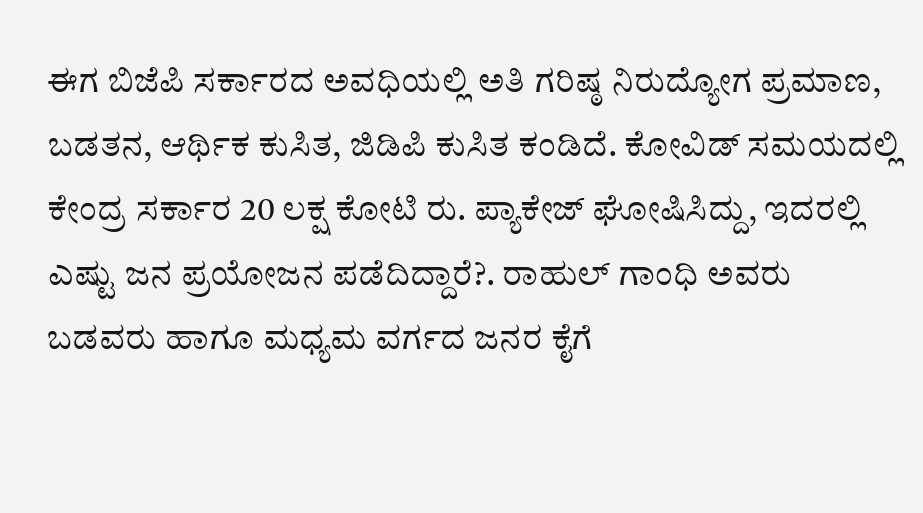ಈಗ ಬಿಜೆಪಿ ಸರ್ಕಾರದ ಅವಧಿಯಲ್ಲಿ ಅತಿ ಗರಿಷ್ಠ ನಿರುದ್ಯೋಗ ಪ್ರಮಾಣ, ಬಡತನ, ಆರ್ಥಿಕ ಕುಸಿತ, ಜಿಡಿಪಿ ಕುಸಿತ ಕಂಡಿದೆ. ಕೋವಿಡ್ ಸಮಯದಲ್ಲಿ ಕೇಂದ್ರ ಸರ್ಕಾರ 20 ಲಕ್ಷ ಕೋಟಿ ರು. ಪ್ಯಾಕೇಜ್ ಘೋಷಿಸಿದ್ದು, ಇದರಲ್ಲಿ ಎಷ್ಟು ಜನ ಪ್ರಯೋಜನ ಪಡೆದಿದ್ದಾರೆ?. ರಾಹುಲ್ ಗಾಂಧಿ ಅವರು ಬಡವರು ಹಾಗೂ ಮಧ್ಯಮ ವರ್ಗದ ಜನರ ಕೈಗೆ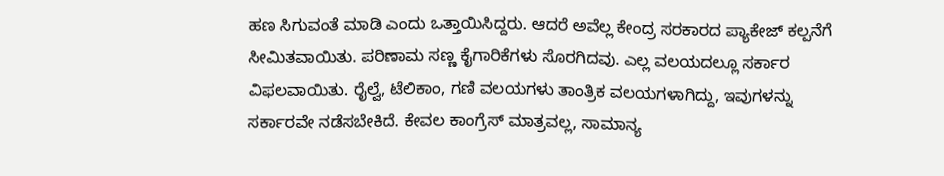ಹಣ ಸಿಗುವಂತೆ ಮಾಡಿ ಎಂದು ಒತ್ತಾಯಿಸಿದ್ದರು. ಆದರೆ ಅವೆಲ್ಲ ಕೇಂದ್ರ ಸರಕಾರದ ಪ್ಯಾಕೇಜ್ ಕಲ್ಪನೆಗೆ ಸೀಮಿತವಾಯಿತು. ಪರಿಣಾಮ ಸಣ್ಣ ಕೈಗಾರಿಕೆಗಳು ಸೊರಗಿದವು. ಎಲ್ಲ ವಲಯದಲ್ಲೂ ಸರ್ಕಾರ ವಿಫಲವಾಯಿತು. ರೈಲ್ವೆ, ಟೆಲಿಕಾಂ, ಗಣಿ ವಲಯಗಳು ತಾಂತ್ರಿಕ ವಲಯಗಳಾಗಿದ್ದು, ಇವುಗಳನ್ನು ಸರ್ಕಾರವೇ ನಡೆಸಬೇಕಿದೆ. ಕೇವಲ ಕಾಂಗ್ರೆಸ್ ಮಾತ್ರವಲ್ಲ, ಸಾಮಾನ್ಯ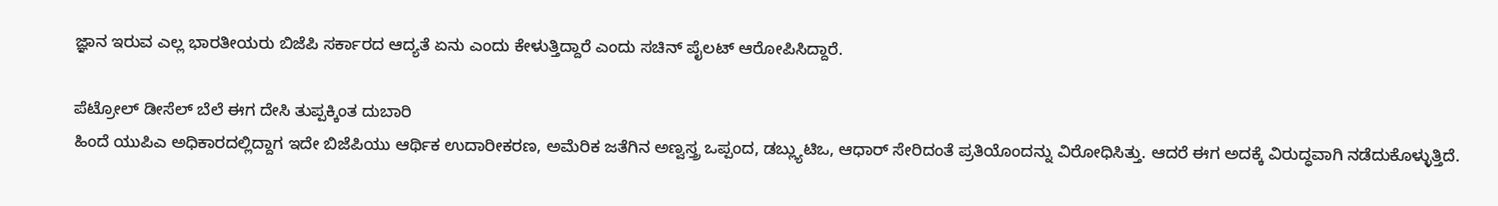ಜ್ಞಾನ ಇರುವ ಎಲ್ಲ ಭಾರತೀಯರು ಬಿಜೆಪಿ ಸರ್ಕಾರದ ಆದ್ಯತೆ ಏನು ಎಂದು ಕೇಳುತ್ತಿದ್ದಾರೆ ಎಂದು ಸಚಿನ್ ಪೈಲಟ್ ಆರೋಪಿಸಿದ್ದಾರೆ.

ಪೆಟ್ರೋಲ್ ಡೀಸೆಲ್ ಬೆಲೆ ಈಗ ದೇಸಿ ತುಪ್ಪಕ್ಕಿಂತ ದುಬಾರಿ
ಹಿಂದೆ ಯುಪಿಎ ಅಧಿಕಾರದಲ್ಲಿದ್ದಾಗ ಇದೇ ಬಿಜೆಪಿಯು ಆರ್ಥಿಕ ಉದಾರೀಕರಣ, ಅಮೆರಿಕ ಜತೆಗಿನ ಅಣ್ವಸ್ತ್ರ ಒಪ್ಪಂದ, ಡಬ್ಲ್ಯುಟಿಒ, ಆಧಾರ್ ಸೇರಿದಂತೆ ಪ್ರತಿಯೊಂದನ್ನು ವಿರೋಧಿಸಿತ್ತು. ಆದರೆ ಈಗ ಅದಕ್ಕೆ ವಿರುದ್ಧವಾಗಿ ನಡೆದುಕೊಳ್ಳುತ್ತಿದೆ.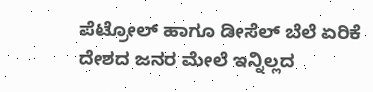ಪೆಟ್ರೋಲ್ ಹಾಗೂ ಡೀಸೆಲ್ ಬೆಲೆ ಏರಿಕೆ ದೇಶದ ಜನರ ಮೇಲೆ ಇನ್ನಿಲ್ಲದ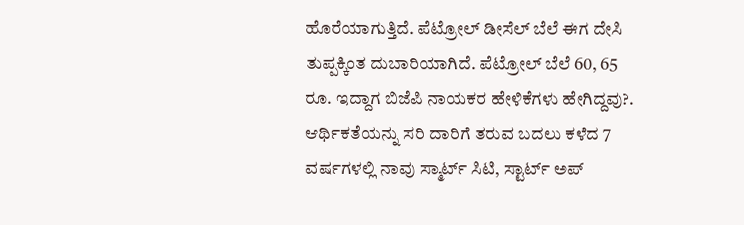ಹೊರೆಯಾಗುತ್ತಿದೆ. ಪೆಟ್ರೋಲ್ ಡೀಸೆಲ್ ಬೆಲೆ ಈಗ ದೇಸಿ ತುಪ್ಪಕ್ಕಿಂತ ದುಬಾರಿಯಾಗಿದೆ. ಪೆಟ್ರೋಲ್ ಬೆಲೆ 60, 65 ರೂ. ಇದ್ದಾಗ ಬಿಜೆಪಿ ನಾಯಕರ ಹೇಳಿಕೆಗಳು ಹೇಗಿದ್ದವು?. ಆರ್ಥಿಕತೆಯನ್ನು ಸರಿ ದಾರಿಗೆ ತರುವ ಬದಲು ಕಳೆದ 7 ವರ್ಷಗಳಲ್ಲಿ ನಾವು ಸ್ಮಾರ್ಟ್ ಸಿಟಿ, ಸ್ಟಾರ್ಟ್ ಅಪ್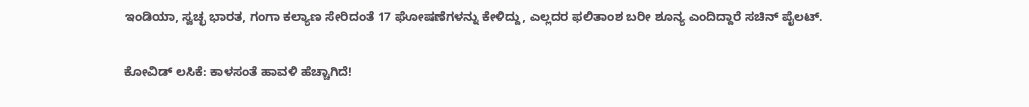ಇಂಡಿಯಾ, ಸ್ವಚ್ಛ ಭಾರತ, ಗಂಗಾ ಕಲ್ಯಾಣ ಸೇರಿದಂತೆ 17 ಘೋಷಣೆಗಳನ್ನು ಕೇಳಿದ್ದು, ಎಲ್ಲದರ ಫಲಿತಾಂಶ ಬರೀ ಶೂನ್ಯ ಎಂದಿದ್ದಾರೆ ಸಚಿನ್ ಪೈಲಟ್.

ಕೋವಿಡ್ ಲಸಿಕೆ: ಕಾಳಸಂತೆ ಹಾವಳಿ ಹೆಚ್ಚಾಗಿದೆ!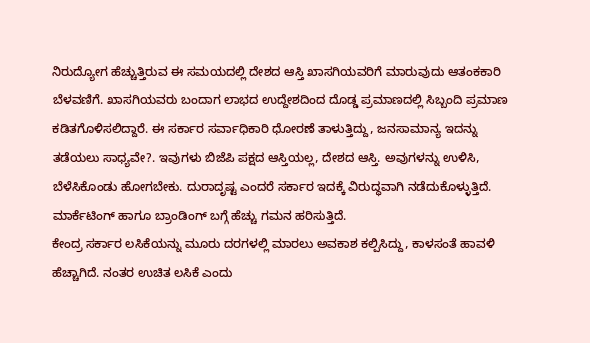ನಿರುದ್ಯೋಗ ಹೆಚ್ಚುತ್ತಿರುವ ಈ ಸಮಯದಲ್ಲಿ ದೇಶದ ಆಸ್ತಿ ಖಾಸಗಿಯವರಿಗೆ ಮಾರುವುದು ಆತಂಕಕಾರಿ ಬೆಳವಣಿಗೆ. ಖಾಸಗಿಯವರು ಬಂದಾಗ ಲಾಭದ ಉದ್ದೇಶದಿಂದ ದೊಡ್ಡ ಪ್ರಮಾಣದಲ್ಲಿ ಸಿಬ್ಬಂದಿ ಪ್ರಮಾಣ ಕಡಿತಗೊಳಿಸಲಿದ್ದಾರೆ. ಈ ಸರ್ಕಾರ ಸರ್ವಾಧಿಕಾರಿ ಧೋರಣೆ ತಾಳುತ್ತಿದ್ದು, ಜನಸಾಮಾನ್ಯ ಇದನ್ನು ತಡೆಯಲು ಸಾಧ್ಯವೇ?. ಇವುಗಳು ಬಿಜೆಪಿ ಪಕ್ಷದ ಆಸ್ತಿಯಲ್ಲ, ದೇಶದ ಆಸ್ತಿ. ಅವುಗಳನ್ನು ಉಳಿಸಿ, ಬೆಳೆಸಿಕೊಂಡು ಹೋಗಬೇಕು. ದುರಾದೃಷ್ಟ ಎಂದರೆ ಸರ್ಕಾರ ಇದಕ್ಕೆ ವಿರುದ್ಧವಾಗಿ ನಡೆದುಕೊಳ್ಳುತ್ತಿದೆ. ಮಾರ್ಕೆಟಿಂಗ್ ಹಾಗೂ ಬ್ರಾಂಡಿಂಗ್ ಬಗ್ಗೆ ಹೆಚ್ಚು ಗಮನ ಹರಿಸುತ್ತಿದೆ.
ಕೇಂದ್ರ ಸರ್ಕಾರ ಲಸಿಕೆಯನ್ನು ಮೂರು ದರಗಳಲ್ಲಿ ಮಾರಲು ಅವಕಾಶ ಕಲ್ಪಿಸಿದ್ದು, ಕಾಳಸಂತೆ ಹಾವಳಿ ಹೆಚ್ಚಾಗಿದೆ. ನಂತರ ಉಚಿತ ಲಸಿಕೆ ಎಂದು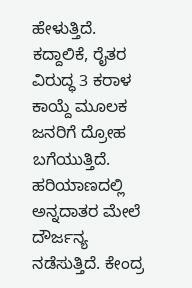ಹೇಳುತ್ತಿದೆ. ಕದ್ದಾಲಿಕೆ, ರೈತರ ವಿರುದ್ಧ 3 ಕರಾಳ ಕಾಯ್ದೆ ಮೂಲಕ ಜನರಿಗೆ ದ್ರೋಹ ಬಗೆಯುತ್ತಿದೆ. ಹರಿಯಾಣದಲ್ಲಿ ಅನ್ನದಾತರ ಮೇಲೆ ದೌರ್ಜನ್ಯ ನಡೆಸುತ್ತಿದೆ. ಕೇಂದ್ರ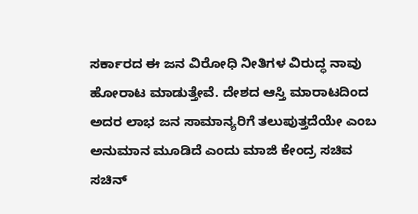ಸರ್ಕಾರದ ಈ ಜನ ವಿರೋಧಿ ನೀತಿಗಳ ವಿರುದ್ಧ ನಾವು ಹೋರಾಟ ಮಾಡುತ್ತೇವೆ. ದೇಶದ ಆಸ್ತಿ ಮಾರಾಟದಿಂದ ಅದರ ಲಾಭ ಜನ ಸಾಮಾನ್ಯರಿಗೆ ತಲುಪುತ್ತದೆಯೇ ಎಂಬ ಅನುಮಾನ ಮೂಡಿದೆ ಎಂದು ಮಾಜಿ ಕೇಂದ್ರ ಸಚಿವ ಸಚಿನ್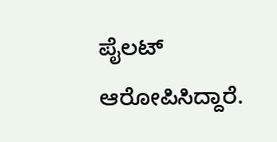ಪೈಲಟ್ ಆರೋಪಿಸಿದ್ದಾರೆ.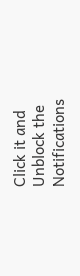Click it and Unblock the Notifications